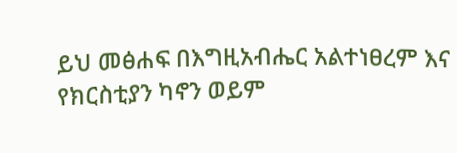ይህ መፅሐፍ በእግዚአብሔር አልተነፀረም እና የክርስቲያን ካኖን ወይም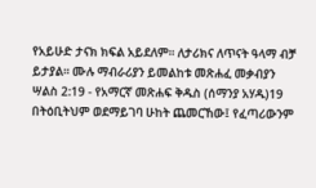የአይሁድ ታናክ ክፍል አይደለም። ለታሪክና ለጥናት ዓላማ ብቻ ይታያል። ሙሉ ማብራሪያን ይመልከቱ መጽሐፈ መቃብያን ሣልስ 2:19 - የአማርኛ መጽሐፍ ቅዱስ (ሰማንያ አሃዱ)19 በትዕቢትህም ወደማይገባ ሁከት ጨመርኸው፤ የፈጣሪውንም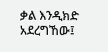ቃል እንዲክድ አደረግኸው፤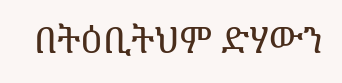በትዕቢትህም ድሃውን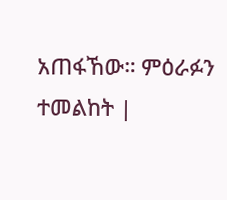አጠፋኸው። ምዕራፉን ተመልከት |